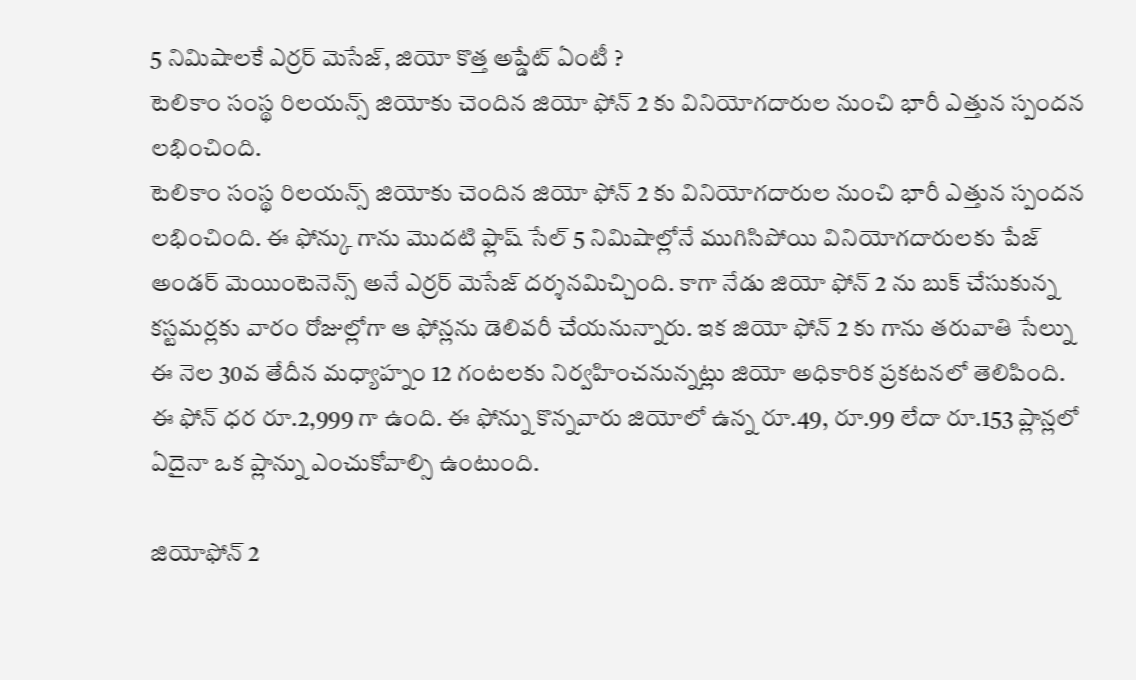5 నిమిషాలకే ఎర్రర్ మెసేజ్, జియో కొత్త అప్డేట్ ఏంటీ ?
టెలికాం సంస్థ రిలయన్స్ జియోకు చెందిన జియో ఫోన్ 2 కు వినియోగదారుల నుంచి భారీ ఎత్తున స్పందన లభించింది.
టెలికాం సంస్థ రిలయన్స్ జియోకు చెందిన జియో ఫోన్ 2 కు వినియోగదారుల నుంచి భారీ ఎత్తున స్పందన లభించింది. ఈ ఫోన్కు గాను మొదటి ఫ్లాష్ సేల్ 5 నిమిషాల్లోనే ముగిసిపోయి వినియోగదారులకు పేజ్ అండర్ మెయింటెనెన్స్ అనే ఎర్రర్ మెసేజ్ దర్శనమిచ్చింది. కాగా నేడు జియో ఫోన్ 2 ను బుక్ చేసుకున్న కస్టమర్లకు వారం రోజుల్లోగా ఆ ఫోన్లను డెలివరీ చేయనున్నారు. ఇక జియో ఫోన్ 2 కు గాను తరువాతి సేల్ను ఈ నెల 30వ తేదీన మధ్యాహ్నం 12 గంటలకు నిర్వహించనున్నట్లు జియో అధికారిక ప్రకటనలో తెలిపింది. ఈ ఫోన్ ధర రూ.2,999 గా ఉంది. ఈ ఫోన్ను కొన్నవారు జియోలో ఉన్న రూ.49, రూ.99 లేదా రూ.153 ప్లాన్లలో ఏదైనా ఒక ప్లాన్ను ఎంచుకోవాల్సి ఉంటుంది.

జియోఫోన్ 2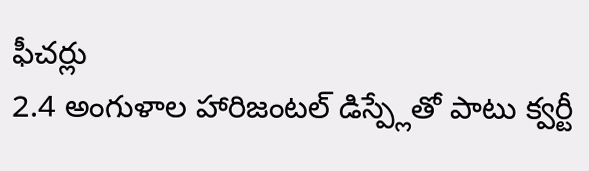ఫీచర్లు
2.4 అంగుళాల హారిజంటల్ డిస్ప్లేతో పాటు క్వర్టీ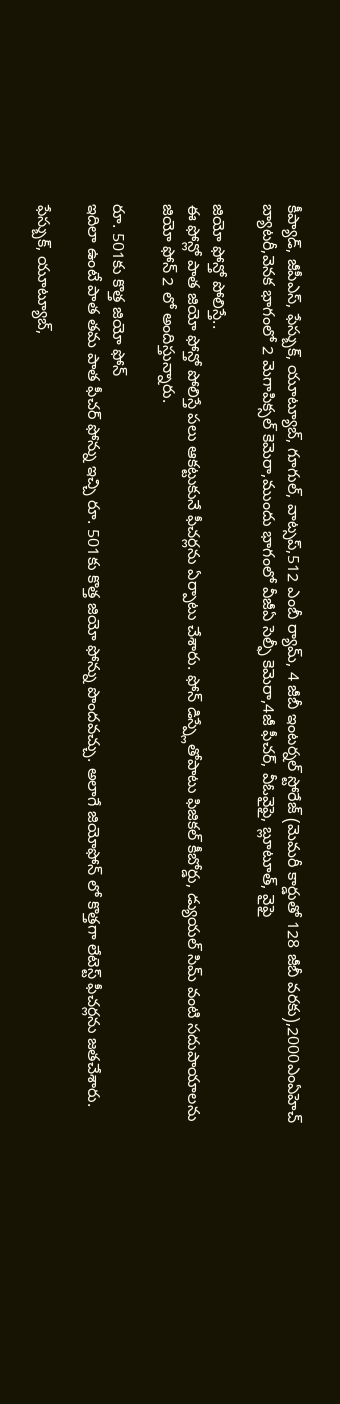కీప్యాడ్, జీపీఎస్, ఫేస్బుక్, యూట్యూబ్, గూగుల్, వాట్సప్,512 ఎంబీ ర్యామ్, 4 జీబీ ఇంటర్నల్ స్టోరేజ్ (మెమరీ కార్డుతో 128 జీబీ వరకు),2000ఎంఏహెచ్ బ్యాటరీ,వెనక భాగంలో 2 మెగాపిక్సల్ కెమెరా,ముందు భాగంలో వీజీఏ సెల్ఫీ కెమెరా,4జీ ఫీచర్, వీఓవైఫై, బ్లూటూత్, వైఫై

జియో ఫోన్తో పోలిస్తే..
ఈ ఫోన్లో పాత జియో ఫోన్తో పోలిస్తే పలు ఆకట్టుకునే ఫీచర్లను ఏర్పాటు చేశారు. ఫోన్ డిస్ప్లేతోపాటు ఫిజికల్ కీబోర్డు, డ్యుయల్ సిమ్ వంటి సదుపాయాలను జియో ఫోన్ 2 లో అందిస్తున్నారు.

రూ. 501కు కొత్త జియో ఫోన్
ఇదిలా ఉంటే పాత తమ పాత ఫీచర్ ఫోన్ను ఇచ్చి రూ. 501కు కొత్త జియో ఫోన్ను పొందవచ్చు. అలాగే జియోఫోన్ లో కొత్తగా లేటెస్ట్ ఫీచర్లను జతచేశారు.

ఫేస్బుక్, యూట్యూబ్,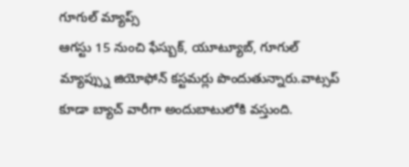గూగుల్ మ్యాప్స్
ఆగస్టు 15 నుంచి ఫేస్బుక్, యూట్యూబ్, గూగుల్ మ్యాప్స్ను జియోఫోన్ కస్టమర్లు పొందుతున్నారు.వాట్సప్ కూడా బ్యాచ్ వారీగా అందుబాటులోకి వస్తుంది.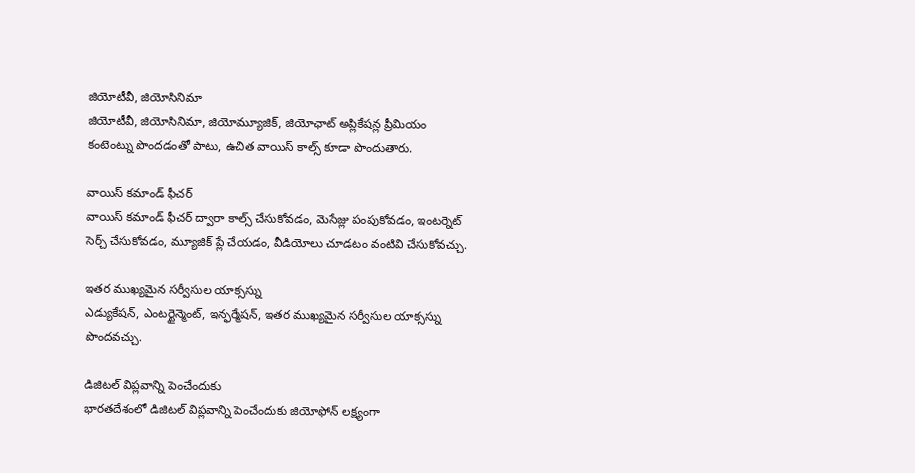జియోటీవీ, జియోసినిమా
జియోటీవీ, జియోసినిమా, జియోమ్యూజిక్, జియోఛాట్ అప్లికేషన్ల ప్రీమియం కంటెంట్ను పొందడంతో పాటు, ఉచిత వాయిస్ కాల్స్ కూడా పొందుతారు.

వాయిస్ కమాండ్ ఫీచర్
వాయిస్ కమాండ్ ఫీచర్ ద్వారా కాల్స్ చేసుకోవడం, మెసేజ్లు పంపుకోవడం, ఇంటర్నెట్ సెర్చ్ చేసుకోవడం, మ్యూజిక్ ప్లే చేయడం, వీడియోలు చూడటం వంటివి చేసుకోవచ్చు.

ఇతర ముఖ్యమైన సర్వీసుల యాక్సస్ను
ఎడ్యుకేషన్, ఎంటర్టైన్మెంట్, ఇన్ఫర్మేషన్, ఇతర ముఖ్యమైన సర్వీసుల యాక్సస్ను పొందవచ్చు.

డిజిటల్ విప్లవాన్ని పెంచేందుకు
భారతదేశంలో డిజిటల్ విప్లవాన్ని పెంచేందుకు జియోఫోన్ లక్ష్యంగా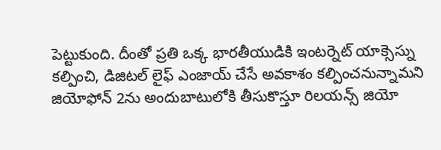పెట్టుకుంది. దీంతో ప్రతి ఒక్క భారతీయుడికి ఇంటర్నెట్ యాక్సెస్ను కల్పించి, డిజిటల్ లైఫ్ ఎంజాయ్ చేసే అవకాశం కల్పించనున్నామని జియోఫోన్ 2ను అందుబాటులోకి తీసుకొస్తూ రిలయన్స్ జియో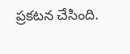ప్రకటన చేసింది.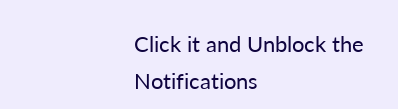Click it and Unblock the Notifications